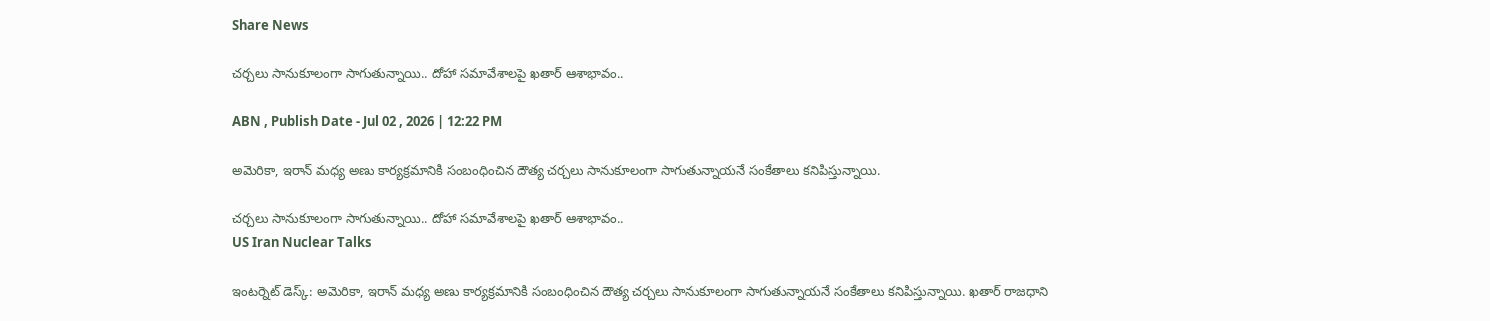Share News

చర్చలు సానుకూలంగా సాగుతున్నాయి.. దోహా సమావేశాలపై ఖతార్ ఆశాభావం..

ABN , Publish Date - Jul 02 , 2026 | 12:22 PM

అమెరికా, ఇరాన్ మధ్య అణు కార్యక్రమానికి సంబంధించిన దౌత్య చర్చలు సానుకూలంగా సాగుతున్నాయనే సంకేతాలు కనిపిస్తున్నాయి.

చర్చలు సానుకూలంగా సాగుతున్నాయి.. దోహా సమావేశాలపై ఖతార్ ఆశాభావం..
US Iran Nuclear Talks

ఇంటర్నెట్ డెస్క్: అమెరికా, ఇరాన్ మధ్య అణు కార్యక్రమానికి సంబంధించిన దౌత్య చర్చలు సానుకూలంగా సాగుతున్నాయనే సంకేతాలు కనిపిస్తున్నాయి. ఖతార్ రాజధాని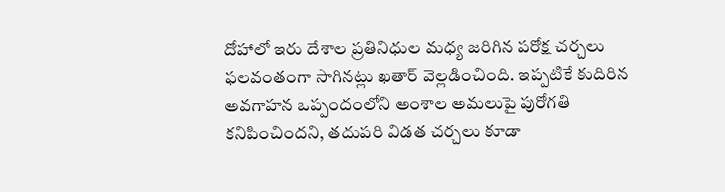దోహాలో ఇరు దేశాల ప్రతినిధుల మధ్య జరిగిన పరోక్ష చర్చలు ఫలవంతంగా సాగినట్లు ఖతార్ వెల్లడించింది. ఇప్పటికే కుదిరిన అవగాహన ఒప్పందంలోని అంశాల అమలుపై పురోగతి కనిపించిందని, తదుపరి విడత చర్చలు కూడా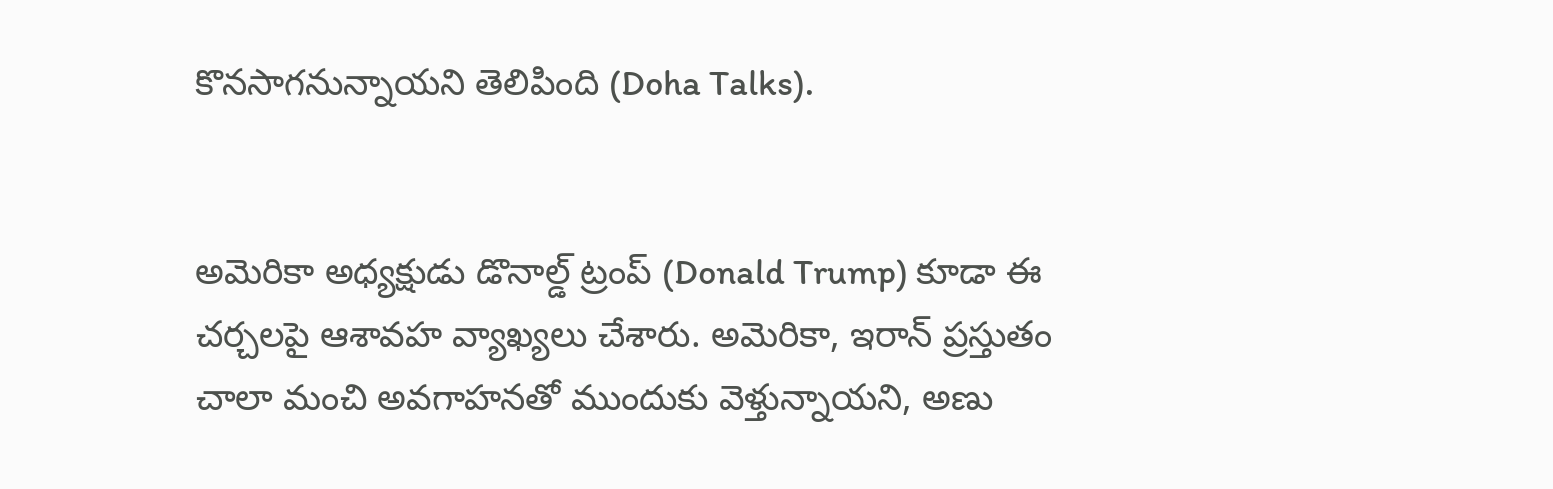కొనసాగనున్నాయని తెలిపింది (Doha Talks).


అమెరికా అధ్యక్షుడు డొనాల్డ్ ట్రంప్ (Donald Trump) కూడా ఈ చర్చలపై ఆశావహ వ్యాఖ్యలు చేశారు. అమెరికా, ఇరాన్ ప్రస్తుతం చాలా మంచి అవగాహనతో ముందుకు వెళ్తున్నాయని, అణు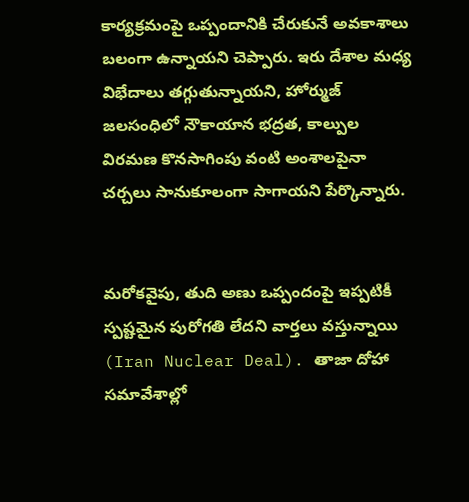కార్యక్రమంపై ఒప్పందానికి చేరుకునే అవకాశాలు బలంగా ఉన్నాయని చెప్పారు. ఇరు దేశాల మధ్య విభేదాలు తగ్గుతున్నాయని, హోర్ముజ్ జలసంధిలో నౌకాయాన భద్రత, కాల్పుల విరమణ కొనసాగింపు వంటి అంశాలపైనా చర్చలు సానుకూలంగా సాగాయని పేర్కొన్నారు.


మరోకవైపు, తుది అణు ఒప్పందంపై ఇప్పటికీ స్పష్టమైన పురోగతి లేదని వార్తలు వస్తున్నాయి (Iran Nuclear Deal). తాజా దోహా సమావేశాల్లో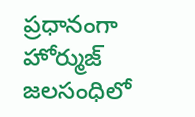ప్రధానంగా హోర్ముజ్ జలసంధిలో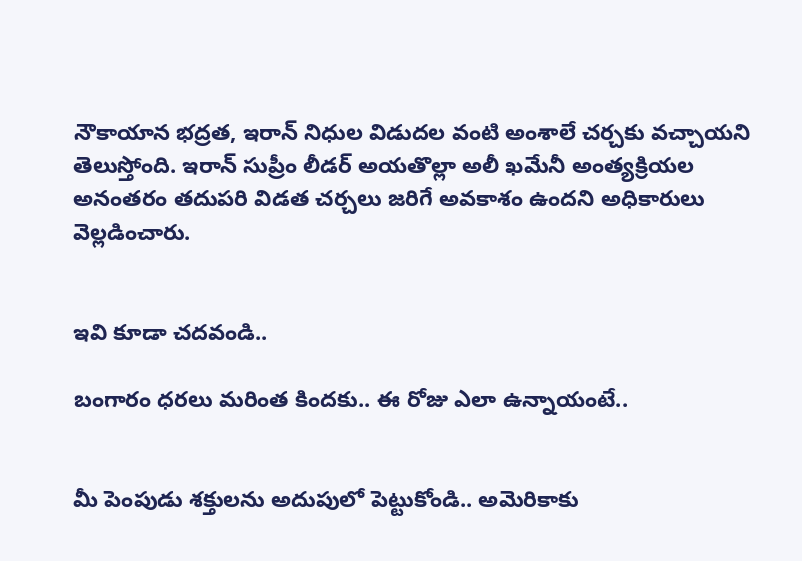నౌకాయాన భద్రత, ఇరాన్ నిధుల విడుదల వంటి అంశాలే చర్చకు వచ్చాయని తెలుస్తోంది. ఇరాన్ సుప్రీం లీడర్ అయతొల్లా అలీ ఖమేనీ అంత్యక్రియల అనంతరం తదుపరి విడత చర్చలు జరిగే అవకాశం ఉందని అధికారులు వెల్లడించారు.


ఇవి కూడా చదవండి..

బంగారం ధరలు మరింత కిందకు.. ఈ రోజు ఎలా ఉన్నాయంటే..


మీ పెంపుడు శక్తులను అదుపులో పెట్టుకోండి.. అమెరికాకు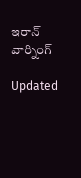ఇరాన్ వార్నింగ్

Updated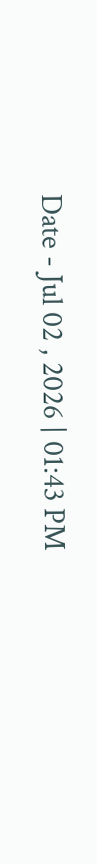Date - Jul 02 , 2026 | 01:43 PM